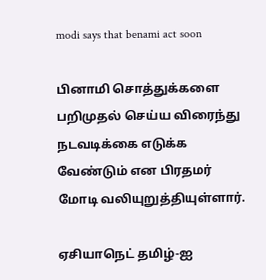modi says that benami act soon

பினாமி சொத்துக்களை பறிமுதல் செய்ய விரைந்து நடவடிக்கை எடுக்க வேண்டும் என பிரதமர் மோடி வலியுறுத்தியுள்ளார்.

ஏசியாநெட் தமிழ்-ஐ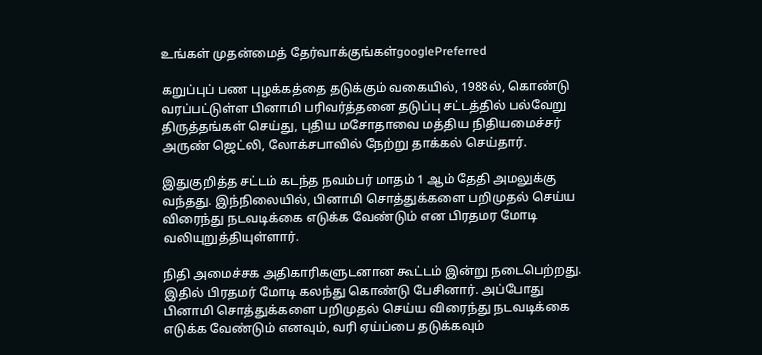உங்கள் முதன்மைத் தேர்வாக்குங்கள்googlePreferred

கறுப்புப் பண புழக்கத்தை தடுக்கும் வகையில், 1988ல், கொண்டு வரப்பட்டுள்ள பினாமி பரிவர்த்தனை தடுப்பு சட்டத்தில் பல்வேறு திருத்தங்கள் செய்து, புதிய மசோதாவை மத்திய நிதியமைச்சர் அருண் ஜெட்லி, லோக்சபாவில் நேற்று தாக்கல் செய்தார்.

இதுகுறித்த சட்டம் கடந்த நவம்பர் மாதம் 1 ஆம் தேதி அமலுக்கு வந்தது. இந்நிலையில், பினாமி சொத்துக்களை பறிமுதல் செய்ய விரைந்து நடவடிக்கை எடுக்க வேண்டும் என பிரதமர மோடி வலியுறுத்தியுள்ளார்.

நிதி அமைச்சக அதிகாரிகளுடனான கூட்டம் இன்று நடைபெற்றது. இதில் பிரதமர் மோடி கலந்து கொண்டு பேசினார். அப்போது பினாமி சொத்துக்களை பறிமுதல் செய்ய விரைந்து நடவடிக்கை எடுக்க வேண்டும் எனவும், வரி ஏய்ப்பை தடுக்கவும்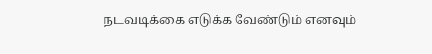நடவடிக்கை எடுக்க வேண்டும் எனவும்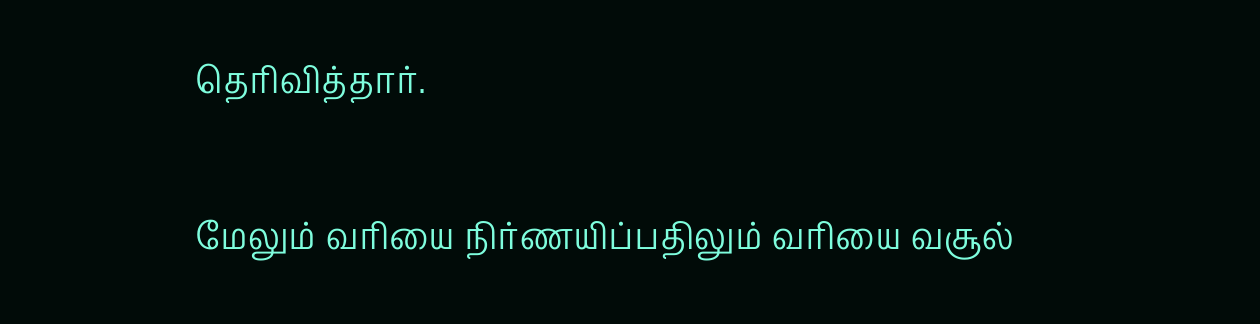தெரிவித்தார்.

மேலும் வரியை நிர்ணயிப்பதிலும் வரியை வசூல்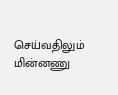செய்வதிலும் மின்னணு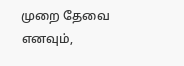முறை தேவை எனவும்,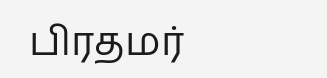பிரதமர்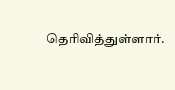தெரிவித்துள்ளார்.